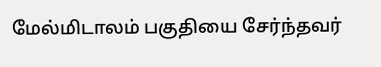மேல்மிடாலம் பகுதியை சேர்ந்தவர்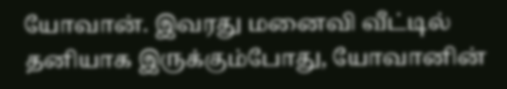யோவான். இவரது மனைவி வீட்டில் தனியாக இருக்கும்போது, யோவானின்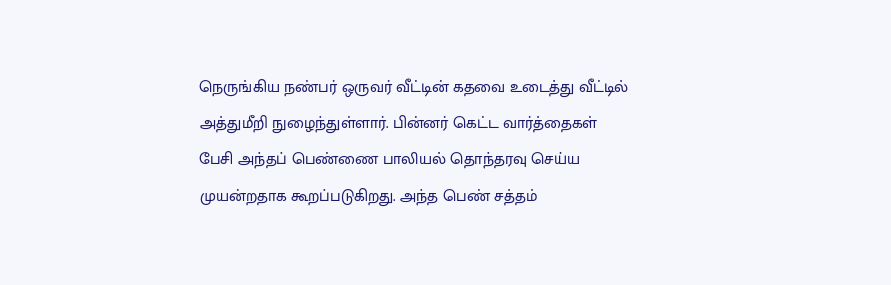நெருங்கிய நண்பர் ஒருவர் வீட்டின் கதவை உடைத்து வீட்டில் அத்துமீறி நுழைந்துள்ளார். பின்னர் கெட்ட வார்த்தைகள் பேசி அந்தப் பெண்ணை பாலியல் தொந்தரவு செய்ய முயன்றதாக கூறப்படுகிறது. அந்த பெண் சத்தம்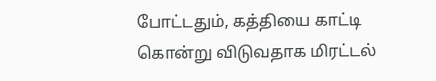போட்டதும், கத்தியை காட்டி கொன்று விடுவதாக மிரட்டல்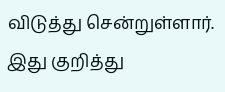விடுத்து சென்றுள்ளார். இது குறித்து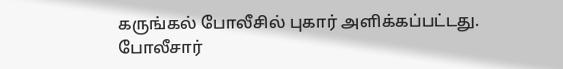கருங்கல் போலீசில் புகார் அளிக்கப்பட்டது. போலீசார்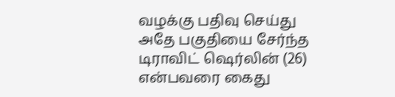வழக்கு பதிவு செய்து அதே பகுதியை சேர்ந்த டிராவிட் ஷெர்லின் (26) என்பவரை கைது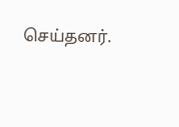செய்தனர்.